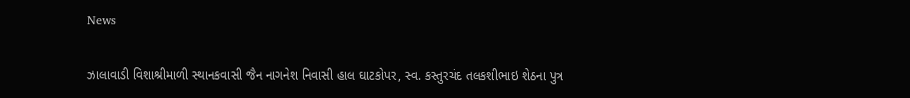News

ઝાલાવાડી વિશાશ્રીમાળી સ્થાનકવાસી જૈન નાગનેશ નિવાસી હાલ ઘાટકોપર, સ્વ. કસ્તુરચંદ તલકશીભાઇ શેઠના પુત્ર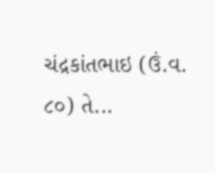ચંદ્રકાંતભાઇ (ઉં.વ. ૮૦) તે...